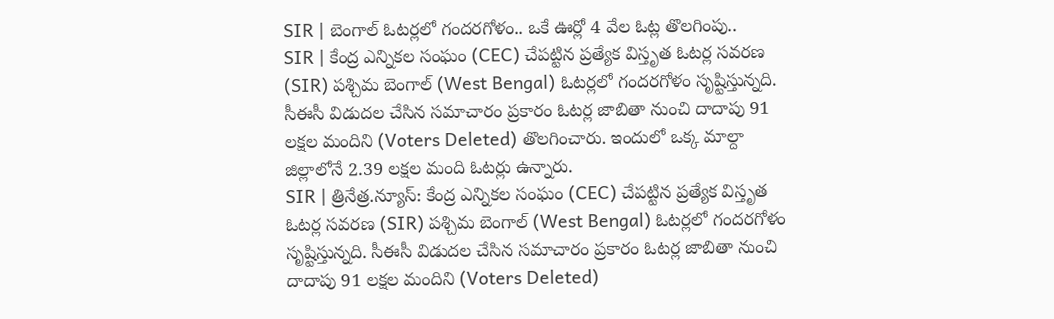SIR | బెంగాల్ ఓటర్లలో గందరగోళం.. ఒకే ఊర్లో 4 వేల ఓట్ల తొలగింపు..
SIR | కేంద్ర ఎన్నికల సంఘం (CEC) చేపట్టిన ప్రత్యేక విస్తృత ఓటర్ల సవరణ (SIR) పశ్చిమ బెంగాల్ (West Bengal) ఓటర్లలో గందరగోళం సృష్టిస్తున్నది. సీఈసీ విడుదల చేసిన సమాచారం ప్రకారం ఓటర్ల జాబితా నుంచి దాదాపు 91 లక్షల మందిని (Voters Deleted) తొలగించారు. ఇందులో ఒక్క మాల్దా జిల్లాలోనే 2.39 లక్షల మంది ఓటర్లు ఉన్నారు.
SIR | త్రినేత్ర.న్యూస్: కేంద్ర ఎన్నికల సంఘం (CEC) చేపట్టిన ప్రత్యేక విస్తృత ఓటర్ల సవరణ (SIR) పశ్చిమ బెంగాల్ (West Bengal) ఓటర్లలో గందరగోళం సృష్టిస్తున్నది. సీఈసీ విడుదల చేసిన సమాచారం ప్రకారం ఓటర్ల జాబితా నుంచి దాదాపు 91 లక్షల మందిని (Voters Deleted)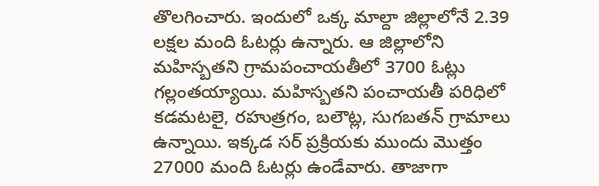తొలగించారు. ఇందులో ఒక్క మాల్దా జిల్లాలోనే 2.39 లక్షల మంది ఓటర్లు ఉన్నారు. ఆ జిల్లాలోని మహిస్బతని గ్రామపంచాయతీలో 3700 ఓట్లు గల్లంతయ్యాయి. మహిస్బతని పంచాయతీ పరిధిలో కడమటలై, రహుత్రగం, బలౌట్ల, సుగబతన్ గ్రామాలు ఉన్నాయి. ఇక్కడ సర్ ప్రక్రియకు ముందు మొత్తం 27000 మంది ఓటర్లు ఉండేవారు. తాజాగా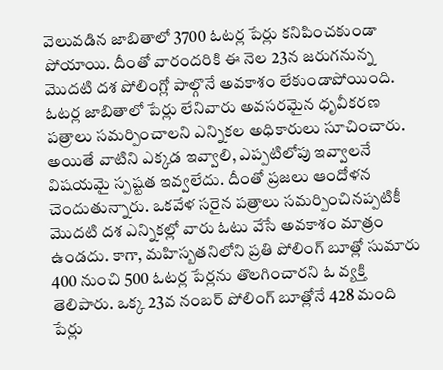వెలువడిన జాబితాలో 3700 ఓటర్ల పేర్లు కనిపించకుండా పోయాయి. దీంతో వారందరికి ఈ నెల 23న జరుగనున్న మొదటి దశ పోలింగ్లో పాల్గొనే అవకాశం లేకుండాపోయింది.
ఓటర్ల జాబితాలో పేర్లు లేనివారు అవసరమైన ధృవీకరణ పత్రాలు సమర్పించాలని ఎన్నికల అధికారులు సూచించారు. అయితే వాటిని ఎక్కడ ఇవ్వాలి, ఎప్పటిలోపు ఇవ్వాలనే విషయమై స్పష్టత ఇవ్వలేదు. దీంతో ప్రజలు ఆందోళన చెందుతున్నారు. ఒకవేళ సరైన పత్రాలు సమర్పించినప్పటికీ మొదటి దశ ఎన్నికల్లో వారు ఓటు వేసే అవకాశం మాత్రం ఉండదు. కాగా, మహిస్బతనిలోని ప్రతి పోలింగ్ బూత్లో సుమారు 400 నుంచి 500 ఓటర్ల పేర్లను తొలగించారని ఓ వ్యక్తి తెలిపారు. ఒక్క 23వ నంబర్ పోలింగ్ బూత్లోనే 428 మంది పేర్లు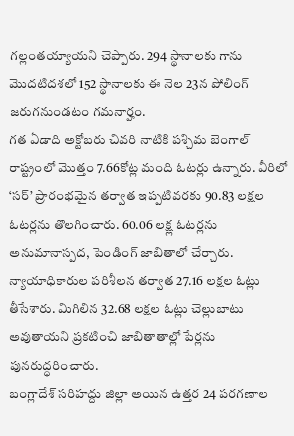గల్లంతయ్యాయని చెప్పారు. 294 స్థానాలకు గాను మొదటిదశలో 152 స్థానాలకు ఈ నెల 23న పోలింగ్ జరుగనుండటం గమనార్హం.
గత ఏడాది అక్టోబరు చివరి నాటికి పశ్చిమ బెంగాల్ రాష్ట్రంలో మొత్తం 7.66కోట్ల మంది ఓటర్లు ఉన్నారు. వీరిలో ‘సర్’ ప్రారంభమైన తర్వాత ఇప్పటివరకు 90.83 లక్షల ఓటర్లను తొలగించారు. 60.06 లక్ష్ల ఓటర్లను అనుమానాస్పద, పెండింగ్ జాబితాలో చేర్చారు. న్యాయాధికారుల పరిశీలన తర్వాత 27.16 లక్షల ఓట్లు తీసేశారు. మిగిలిన 32.68 లక్షల ఓట్లు చెల్లుబాటు అవుతాయని ప్రకటించి జాబితాతాల్లో పేర్లను పునరుద్ధరించారు.
బంగ్లాదేశ్ సరిహద్దు జిల్లా అయిన ఉత్తర 24 పరగణాల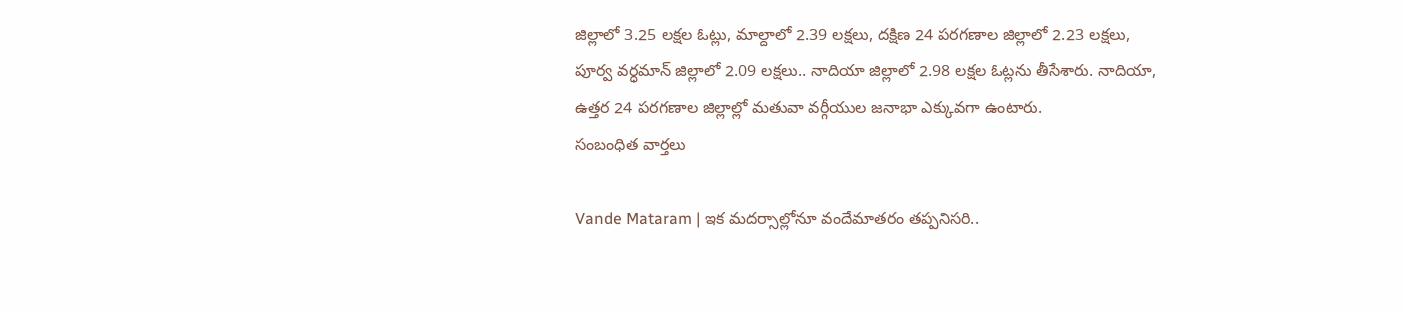జిల్లాలో 3.25 లక్షల ఓట్లు, మాల్దాలో 2.39 లక్షలు, దక్షిణ 24 పరగణాల జిల్లాలో 2.23 లక్షలు, పూర్వ వర్ధమాన్ జిల్లాలో 2.09 లక్షలు.. నాదియా జిల్లాలో 2.98 లక్షల ఓట్లను తీసేశారు. నాదియా, ఉత్తర 24 పరగణాల జిల్లాల్లో మతువా వర్గీయుల జనాభా ఎక్కువగా ఉంటారు.
సంబంధిత వార్తలు

Vande Mataram | ఇక మదర్సాల్లోనూ వందేమాతరం తప్పనిసరి..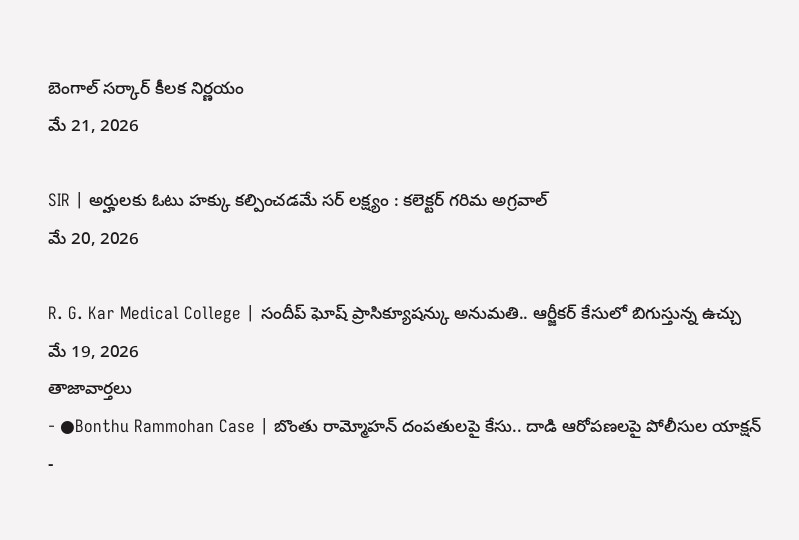బెంగాల్ సర్కార్ కీలక నిర్ణయం
మే 21, 2026

SIR | అర్హులకు ఓటు హక్కు కల్పించడమే సర్ లక్ష్యం : కలెక్టర్ గరిమ అగ్రవాల్
మే 20, 2026

R. G. Kar Medical College | సందీప్ ఘోష్ ప్రాసిక్యూషన్కు అనుమతి.. ఆర్జీకర్ కేసులో బిగుస్తున్న ఉచ్చు
మే 19, 2026
తాజావార్తలు
- ●Bonthu Rammohan Case | బొంతు రామ్మోహన్ దంపతులపై కేసు.. దాడి ఆరోపణలపై పోలీసుల యాక్షన్
-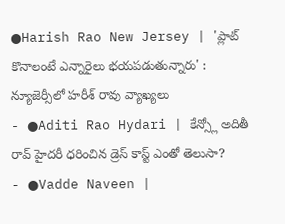●Harish Rao New Jersey | 'ప్లాట్ కొనాలంటే ఎన్నారైలు భయపడుతున్నారు' : న్యూజెర్సీలో హరీశ్ రావు వ్యాఖ్యలు
- ●Aditi Rao Hydari | కేన్స్లో అదితీ రావ్ హైదరీ ధరించిన డ్రెస్ కాస్ట్ ఎంతో తెలుసా?
- ●Vadde Naveen |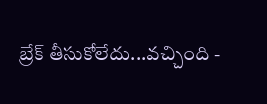బ్రేక్ తీసుకోలేదు...వచ్చింది -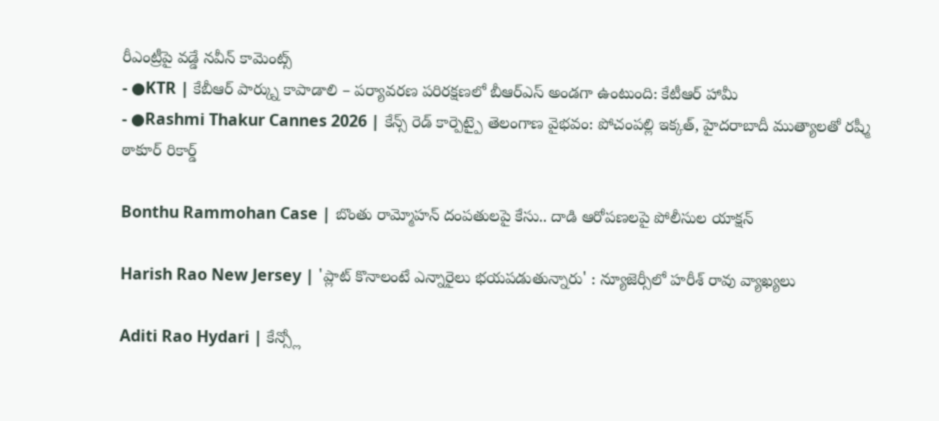రీఎంట్రీపై వడ్డే నవీన్ కామెంట్స్
- ●KTR | కేబీఆర్ పార్క్ను కాపాడాలి – పర్యావరణ పరిరక్షణలో బీఆర్ఎస్ అండగా ఉంటుంది: కేటీఆర్ హామీ
- ●Rashmi Thakur Cannes 2026 | కేన్స్ రెడ్ కార్పెట్పై తెలంగాణ వైభవం: పోచంపల్లి ఇక్కత్, హైదరాబాదీ ముత్యాలతో రష్మీ ఠాకూర్ రికార్డ్

Bonthu Rammohan Case | బొంతు రామ్మోహన్ దంపతులపై కేసు.. దాడి ఆరోపణలపై పోలీసుల యాక్షన్

Harish Rao New Jersey | 'ప్లాట్ కొనాలంటే ఎన్నారైలు భయపడుతున్నారు' : న్యూజెర్సీలో హరీశ్ రావు వ్యాఖ్యలు

Aditi Rao Hydari | కేన్స్లో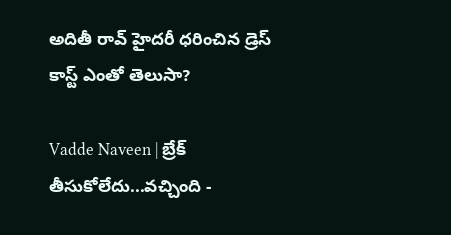అదితీ రావ్ హైదరీ ధరించిన డ్రెస్ కాస్ట్ ఎంతో తెలుసా?

Vadde Naveen | బ్రేక్ తీసుకోలేదు...వచ్చింది -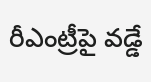రీఎంట్రీపై వడ్డే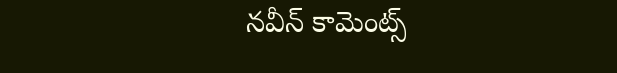నవీన్ కామెంట్స్